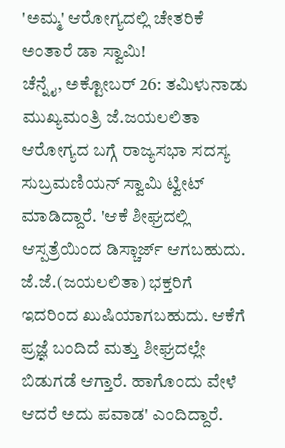'ಅಮ್ಮ' ಆರೋಗ್ಯದಲ್ಲಿ ಚೇತರಿಕೆ ಅಂತಾರೆ ಡಾ ಸ್ವಾಮಿ!
ಚೆನ್ನೈ, ಅಕ್ಟೋಬರ್ 26: ತಮಿಳುನಾಡು ಮುಖ್ಯಮಂತ್ರಿ ಜೆ.ಜಯಲಲಿತಾ ಆರೋಗ್ಯದ ಬಗ್ಗೆ ರಾಜ್ಯಸಭಾ ಸದಸ್ಯ ಸುಬ್ರಮಣಿಯನ್ ಸ್ವಾಮಿ ಟ್ವೀಟ್ ಮಾಡಿದ್ದಾರೆ. 'ಆಕೆ ಶೀಘ್ರದಲ್ಲಿ ಆಸ್ಪತ್ರೆಯಿಂದ ಡಿಸ್ಚಾರ್ಜ್ ಆಗಬಹುದು. ಜೆ.ಜೆ.(ಜಯಲಲಿತಾ) ಭಕ್ತರಿಗೆ ಇದರಿಂದ ಖುಷಿಯಾಗಬಹುದು. ಆಕೆಗೆ ಪ್ರಜ್ಞೆ ಬಂದಿದೆ ಮತ್ತು ಶೀಘ್ರದಲ್ಲೇ ಬಿಡುಗಡೆ ಆಗ್ತಾರೆ. ಹಾಗೊಂದು ವೇಳೆ ಆದರೆ ಅದು ಪವಾಡ' ಎಂದಿದ್ದಾರೆ.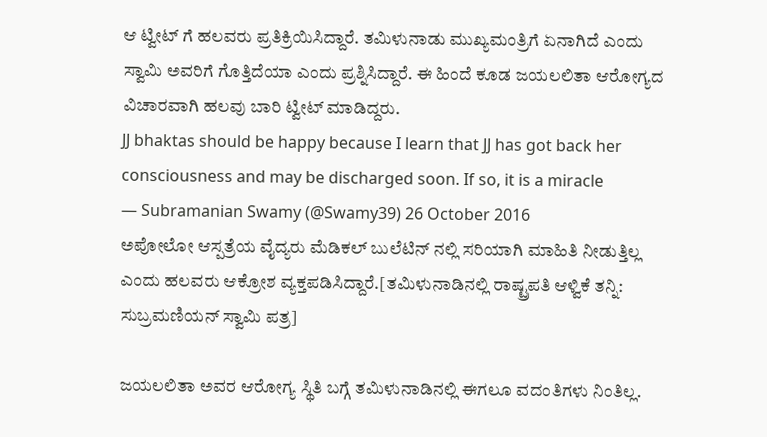ಆ ಟ್ವೀಟ್ ಗೆ ಹಲವರು ಪ್ರತಿಕ್ರಿಯಿಸಿದ್ದಾರೆ. ತಮಿಳುನಾಡು ಮುಖ್ಯಮಂತ್ರಿಗೆ ಏನಾಗಿದೆ ಎಂದು ಸ್ವಾಮಿ ಅವರಿಗೆ ಗೊತ್ತಿದೆಯಾ ಎಂದು ಪ್ರಶ್ನಿಸಿದ್ದಾರೆ. ಈ ಹಿಂದೆ ಕೂಡ ಜಯಲಲಿತಾ ಆರೋಗ್ಯದ ವಿಚಾರವಾಗಿ ಹಲವು ಬಾರಿ ಟ್ವೀಟ್ ಮಾಡಿದ್ದರು.
JJ bhaktas should be happy because I learn that JJ has got back her consciousness and may be discharged soon. If so, it is a miracle
— Subramanian Swamy (@Swamy39) 26 October 2016
ಅಪೋಲೋ ಆಸ್ಪತ್ರೆಯ ವೈದ್ಯರು ಮೆಡಿಕಲ್ ಬುಲೆಟಿನ್ ನಲ್ಲಿ ಸರಿಯಾಗಿ ಮಾಹಿತಿ ನೀಡುತ್ತಿಲ್ಲ ಎಂದು ಹಲವರು ಆಕ್ರೋಶ ವ್ಯಕ್ತಪಡಿಸಿದ್ದಾರೆ.[ತಮಿಳುನಾಡಿನಲ್ಲಿ ರಾಷ್ಟ್ರಪತಿ ಆಳ್ವಿಕೆ ತನ್ನಿ: ಸುಬ್ರಮಣಿಯನ್ ಸ್ವಾಮಿ ಪತ್ರ]

ಜಯಲಲಿತಾ ಅವರ ಆರೋಗ್ಯ ಸ್ಥಿತಿ ಬಗ್ಗೆ ತಮಿಳುನಾಡಿನಲ್ಲಿ ಈಗಲೂ ವದಂತಿಗಳು ನಿಂತಿಲ್ಲ.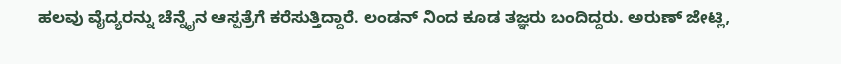ಹಲವು ವೈದ್ಯರನ್ನು ಚೆನ್ನೈನ ಆಸ್ಪತ್ರೆಗೆ ಕರೆಸುತ್ತಿದ್ದಾರೆ. ಲಂಡನ್ ನಿಂದ ಕೂಡ ತಜ್ಞರು ಬಂದಿದ್ದರು. ಅರುಣ್ ಜೇಟ್ಲಿ,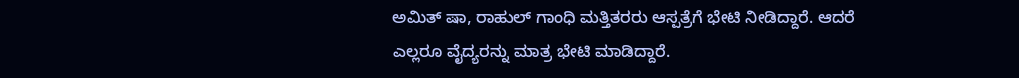ಅಮಿತ್ ಷಾ, ರಾಹುಲ್ ಗಾಂಧಿ ಮತ್ತಿತರರು ಆಸ್ಪತ್ರೆಗೆ ಭೇಟಿ ನೀಡಿದ್ದಾರೆ. ಆದರೆ ಎಲ್ಲರೂ ವೈದ್ಯರನ್ನು ಮಾತ್ರ ಭೇಟಿ ಮಾಡಿದ್ದಾರೆ.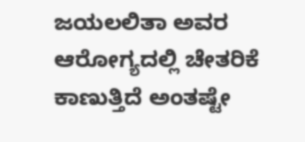ಜಯಲಲಿತಾ ಅವರ ಆರೋಗ್ಯದಲ್ಲಿ ಚೇತರಿಕೆ ಕಾಣುತ್ತಿದೆ ಅಂತಷ್ಟೇ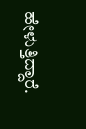ಹೇಳುತ್ತಿದ್ದಾರೆ.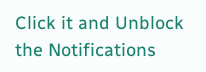Click it and Unblock the Notifications